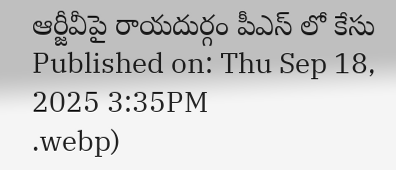ఆర్జీవీపై రాయదుర్గం పీఎస్ లో కేసు
Published on: Thu Sep 18, 2025 3:35PM
.webp)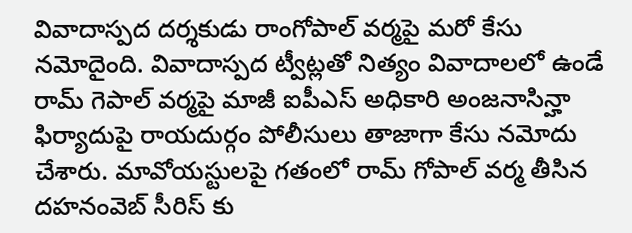వివాదాస్పద దర్శకుడు రాంగోపాల్ వర్మపై మరో కేసు నమోదైంది. వివాదాస్పద ట్వీట్లతో నిత్యం వివాదాలలో ఉండే రామ్ గెపాల్ వర్మపై మాజీ ఐపీఎస్ అధికారి అంజనాసిన్హా ఫిర్యాదుపై రాయదుర్గం పోలీసులు తాజాగా కేసు నమోదు చేశారు. మావోయస్టులపై గతంలో రామ్ గోపాల్ వర్మ తీసిన దహనంవెబ్ సీరిస్ కు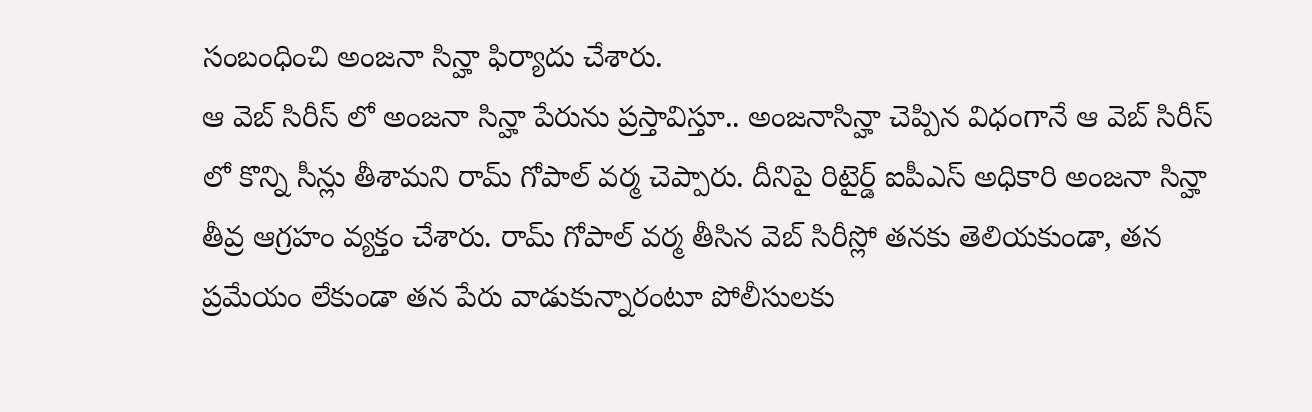సంబంధించి అంజనా సిన్హా ఫిర్యాదు చేశారు.
ఆ వెబ్ సిరీస్ లో అంజనా సిన్హా పేరును ప్రస్తావిస్తూ.. అంజనాసిన్హా చెప్పిన విధంగానే ఆ వెబ్ సిరీస్ లో కొన్ని సీన్లు తీశామని రామ్ గోపాల్ వర్మ చెప్పారు. దీనిపై రిటైర్డ్ ఐపీఎస్ అధికారి అంజనా సిన్హా తీవ్ర ఆగ్రహం వ్యక్తం చేశారు. రామ్ గోపాల్ వర్మ తీసిన వెబ్ సిరీస్లో తనకు తెలియకుండా, తన ప్రమేయం లేకుండా తన పేరు వాడుకున్నారంటూ పోలీసులకు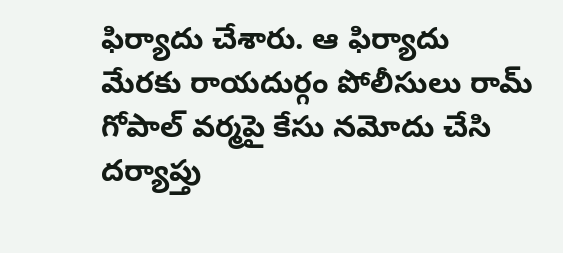ఫిర్యాదు చేశారు. ఆ ఫిర్యాదు మేరకు రాయదుర్గం పోలీసులు రామ్ గోపాల్ వర్మపై కేసు నమోదు చేసి దర్యాప్తు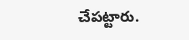చేపట్టారు.